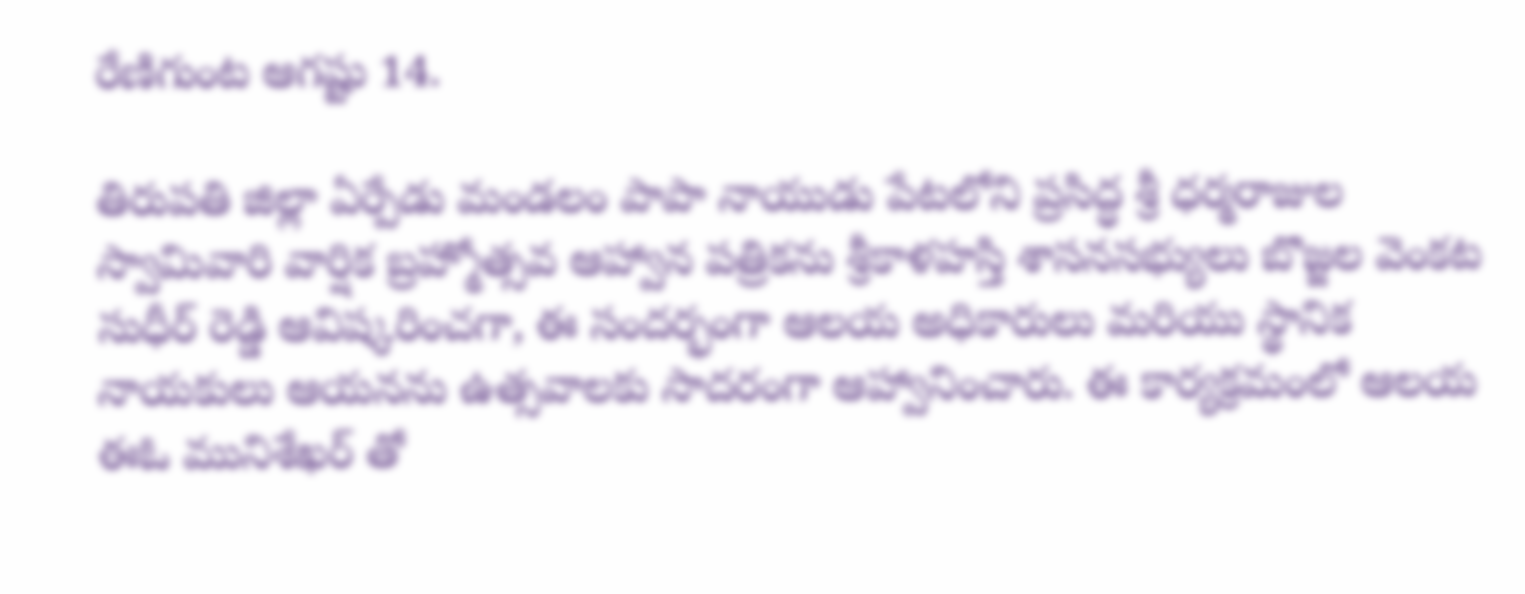రేణిగుంట ఆగష్టు 14.

తిరుపతి జిల్లా ఏర్పేడు మండలం పాపా నాయుడు పేటలోని ప్రసిద్ధ శ్రీ ధర్మరాజుల స్వామివారి వార్షిక బ్రహ్మోత్సవ ఆహ్వాన పత్రికను శ్రీకాళహస్తి శాసనసభ్యులు బొజ్జల వెంకట సుధీర్ రెడ్డి ఆవిష్కరించగా, ఈ సందర్భంగా ఆలయ అధికారులు మరియు స్థానిక నాయకులు ఆయనను ఉత్సవాలకు సాదరంగా ఆహ్వానించారు. ఈ కార్యక్రమంలో ఆలయ ఈఓ మునిశేఖర్ తో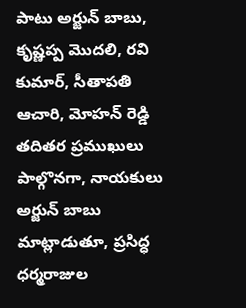పాటు అర్జున్ బాబు, కృష్ణప్ప మొదలి, రవి కుమార్, సీతాపతి ఆచారి, మోహన్ రెడ్డి తదితర ప్రముఖులు పాల్గొనగా, నాయకులు అర్జున్ బాబు మాట్లాడుతూ, ప్రసిద్ధ ధర్మరాజుల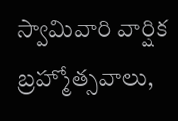స్వామివారి వార్షిక బ్రహ్మోత్సవాలు,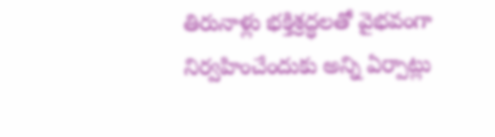తిరునాళ్లు భక్తిశ్రద్ధలతో వైభవంగా నిర్వహించేందుకు అన్ని ఏర్పాట్లు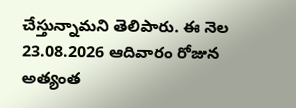చేస్తున్నామని తెలిపారు. ఈ నెల 23.08.2026 ఆదివారం రోజున అత్యంత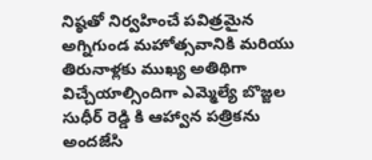నిష్ఠతో నిర్వహించే పవిత్రమైన అగ్నిగుండ మహోత్సవానికి మరియు తిరునాళ్లకు ముఖ్య అతిథిగా విచ్చేయాల్సిందిగా ఎమ్మెల్యే బొజ్జల సుధీర్ రెడ్డి కి ఆహ్వాన పత్రికను అందజేసి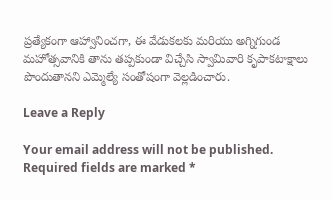ప్రత్యేకంగా ఆహ్వానించగా, ఈ వేడుకలకు మరియు అగ్నిగుండ మహోత్సవానికి తాను తప్పకుండా విచ్చేసి స్వామివారి కృపాకటాక్షాలు పొందుతానని ఎమ్మెల్యే సంతోషంగా వెల్లడించారు.

Leave a Reply

Your email address will not be published. Required fields are marked *